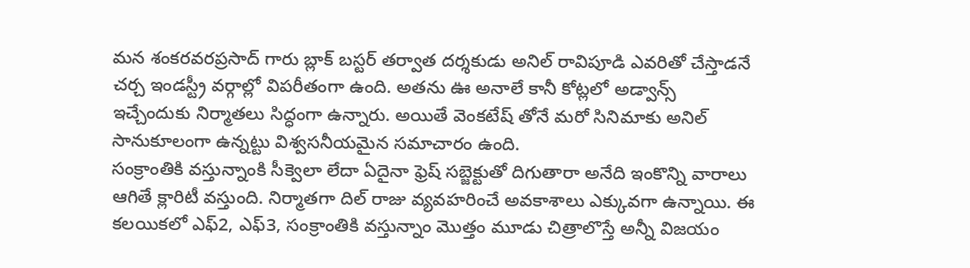మన శంకరవరప్రసాద్ గారు బ్లాక్ బస్టర్ తర్వాత దర్శకుడు అనిల్ రావిపూడి ఎవరితో చేస్తాడనే చర్చ ఇండస్ట్రీ వర్గాల్లో విపరీతంగా ఉంది. అతను ఊ అనాలే కానీ కోట్లలో అడ్వాన్స్ ఇచ్చేందుకు నిర్మాతలు సిద్ధంగా ఉన్నారు. అయితే వెంకటేష్ తోనే మరో సినిమాకు అనిల్ సానుకూలంగా ఉన్నట్టు విశ్వసనీయమైన సమాచారం ఉంది.
సంక్రాంతికి వస్తున్నాంకి సీక్వెలా లేదా ఏదైనా ఫ్రెష్ సబ్జెక్టుతో దిగుతారా అనేది ఇంకొన్ని వారాలు ఆగితే క్లారిటీ వస్తుంది. నిర్మాతగా దిల్ రాజు వ్యవహరించే అవకాశాలు ఎక్కువగా ఉన్నాయి. ఈ కలయికలో ఎఫ్2, ఎఫ్3, సంక్రాంతికి వస్తున్నాం మొత్తం మూడు చిత్రాలొస్తే అన్నీ విజయం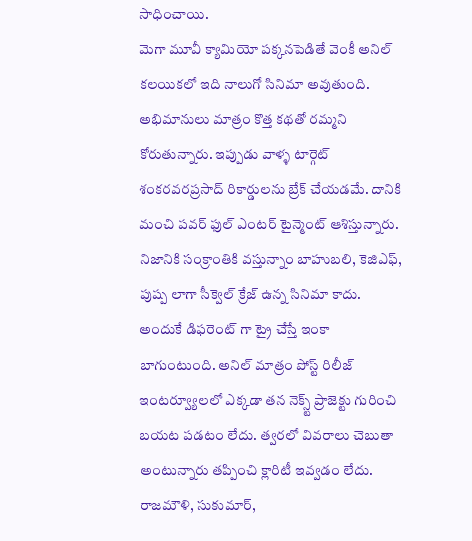సాధించాయి.
మెగా మూవీ క్యామియో పక్కనపెడితే వెంకీ అనిల్ కలయికలో ఇది నాలుగో సినిమా అవుతుంది. అభిమానులు మాత్రం కొత్త కథతో రమ్మని కోరుతున్నారు. ఇప్పుడు వాళ్ళ టార్గెట్ శంకరవరప్రసాద్ రికార్డులను బ్రేక్ చేయడమే. దానికి మంచి పవర్ ఫుల్ ఎంటర్ టైన్మెంట్ ఆశిస్తున్నారు.
నిజానికి సంక్రాంతికి వస్తున్నాం బాహుబలి, కెజిఎఫ్, పుష్ప లాగా సీక్వెల్ క్రేజ్ ఉన్న సినిమా కాదు. అందుకే డిఫరెంట్ గా ట్రై చేస్తే ఇంకా బాగుంటుంది. అనిల్ మాత్రం పోస్ట్ రిలీజ్ ఇంటర్వ్యూలలో ఎక్కడా తన నెక్స్ట్ ప్రాజెక్టు గురించి బయట పడటం లేదు. త్వరలో వివరాలు చెబుతా అంటున్నారు తప్పించి క్లారిటీ ఇవ్వడం లేదు.
రాజమౌళి, సుకుమార్,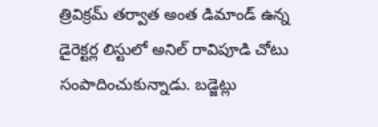త్రివిక్రమ్ తర్వాత అంత డిమాండ్ ఉన్న డైరెక్టర్ల లిస్టులో అనిల్ రావిపూడి చోటు సంపాదించుకున్నాడు. బడ్జెట్లు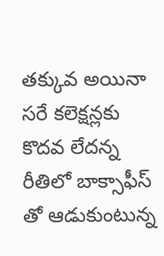తక్కువ అయినా సరే కలెక్షన్లకు కొదవ లేదన్న రీతిలో బాక్సాఫీస్ తో ఆడుకుంటున్న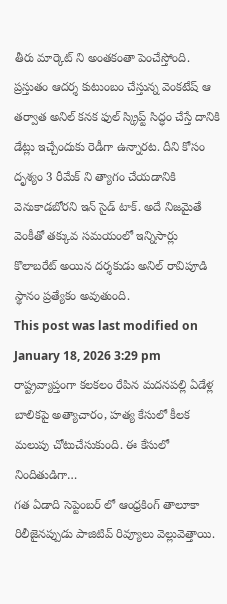తీరు మార్కెట్ ని అంతకంతా పెంచేస్తోంది.
ప్రస్తుతం ఆదర్శ కుటుంబం చేస్తున్న వెంకటేష్ ఆ తర్వాత అనిల్ కనక ఫుల్ స్క్రిప్ట్ సిద్ధం చేస్తే దానికి డేట్లు ఇచ్చేందుకు రెడీగా ఉన్నారట. దీని కోసం దృశ్యం 3 రీమేక్ ని త్యాగం చేయడానికి వెనుకాడబోరని ఇన్ సైడ్ టాక్. అదే నిజమైతే వెంకీతో తక్కువ సమయంలో ఇన్నిసార్లు కొలాబరేట్ అయిన దర్శకుడు అనిల్ రావిపూడి స్థానం ప్రత్యేకం అవుతుంది.
This post was last modified on January 18, 2026 3:29 pm
రాష్ట్రవ్యాప్తంగా కలకలం రేపిన మదనపల్లి ఏడేళ్ల బాలికపై అత్యాచారం, హత్య కేసులో కీలక మలుపు చోటుచేసుకుంది. ఈ కేసులో నిందితుడిగా…
గత ఏడాది సెప్టెంబర్ లో ఆంధ్రకింగ్ తాలూకా రిలీజైనప్పుడు పాజిటివ్ రివ్యూలు వెల్లువెత్తాయి.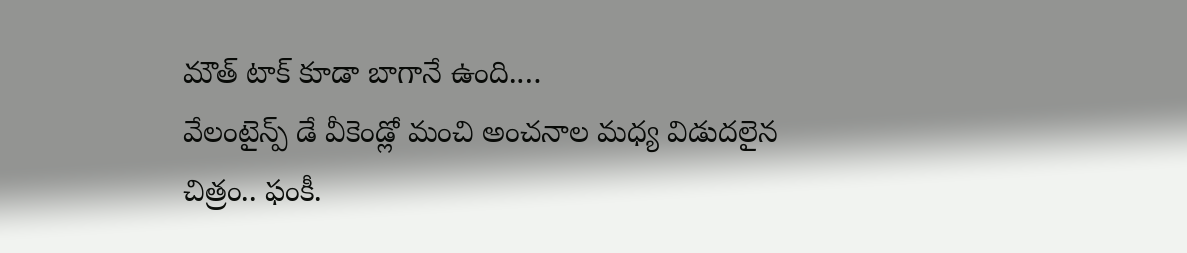మౌత్ టాక్ కూడా బాగానే ఉంది.…
వేలంటైన్ప్ డే వీకెండ్లో మంచి అంచనాల మధ్య విడుదలైన చిత్రం.. ఫంకీ.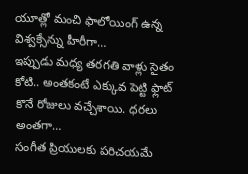యూత్లో మంచి ఫాలోయింగ్ ఉన్న విశ్వక్సేన్ను హీరీగా…
ఇప్పుడు మధ్య తరగతి వాళ్లు సైతం కోటి.. అంతకంటే ఎక్కువ పెట్టి ఫ్లాట్ కొనే రోజులు వచ్చేశాయి. ధరలు అంతగా…
సంగీత ప్రియులకు పరిచయమే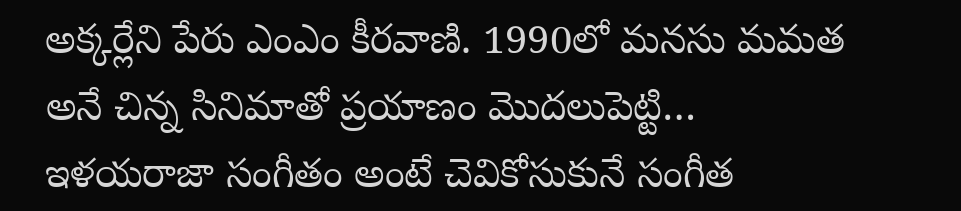అక్కర్లేని పేరు ఎంఎం కీరవాణి. 1990లో మనసు మమత అనే చిన్న సినిమాతో ప్రయాణం మొదలుపెట్టి…
ఇళయరాజా సంగీతం అంటే చెవికోసుకునే సంగీత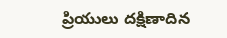ప్రియులు దక్షిణాదిన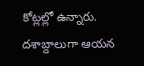కోట్లల్లో ఉన్నారు. దశాబ్దాలుగా ఆయన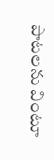పాటలను వింటూ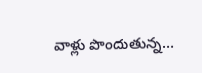వాళ్లు పొందుతున్న…